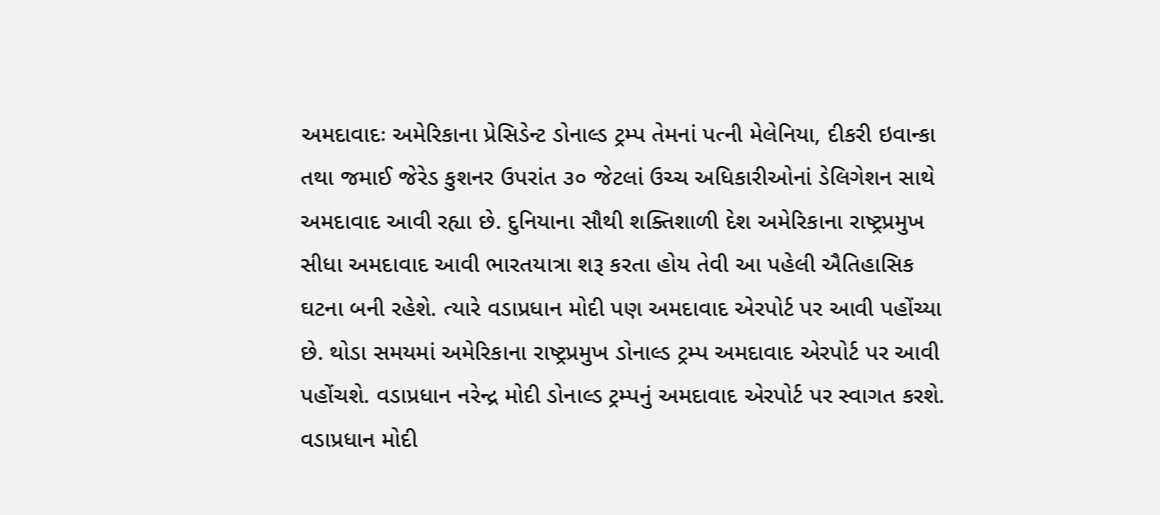અમદાવાદઃ અમેરિકાના પ્રેસિડેન્ટ ડોનાલ્ડ ટ્રમ્પ તેમનાં પત્ની મેલેનિયા, દીકરી ઇવાન્કા તથા જમાઈ જેરેડ કુશનર ઉપરાંત ૩૦ જેટલાં ઉચ્ચ અધિકારીઓનાં ડેલિગેશન સાથે અમદાવાદ આવી રહ્યા છે. દુનિયાના સૌથી શક્તિશાળી દેશ અમેરિકાના રાષ્ટ્રપ્રમુખ સીધા અમદાવાદ આવી ભારતયાત્રા શરૂ કરતા હોય તેવી આ પહેલી ઐતિહાસિક ઘટના બની રહેશે. ત્યારે વડાપ્રધાન મોદી પણ અમદાવાદ એરપોર્ટ પર આવી પહોંચ્યા છે. થોડા સમયમાં અમેરિકાના રાષ્ટ્રપ્રમુખ ડોનાલ્ડ ટ્રમ્પ અમદાવાદ એરપોર્ટ પર આવી પહોંચશે. વડાપ્રધાન નરેન્દ્ર મોદી ડોનાલ્ડ ટ્રમ્પનું અમદાવાદ એરપોર્ટ પર સ્વાગત કરશે.
વડાપ્રધાન મોદી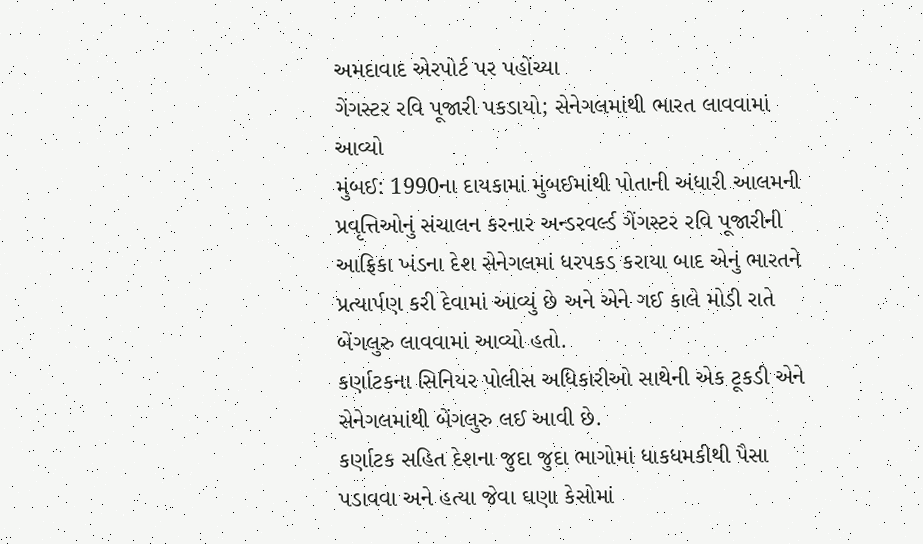અમદાવાદ એરપોર્ટ પર પહોંચ્યા
ગેંગસ્ટર રવિ પૂજારી પકડાયો; સેનેગલમાંથી ભારત લાવવામાં આવ્યો
મુંબઈ: 1990ના દાયકામાં મુંબઈમાંથી પોતાની અંધારી આલમની પ્રવૃત્તિઓનું સંચાલન કરનાર અન્ડરવર્લ્ડ ગેંગસ્ટર રવિ પૂજારીની આફ્રિકા ખંડના દેશ સેનેગલમાં ધરપકડ કરાયા બાદ એનું ભારતને પ્રત્યાર્પણ કરી દેવામાં આવ્યું છે અને એને ગઈ કાલે મોડી રાતે બેંગલુરુ લાવવામાં આવ્યો હતો.
કર્ણાટકના સિનિયર પોલીસ અધિકારીઓ સાથેની એક ટૂકડી એને સેનેગલમાંથી બેંગલુરુ લઈ આવી છે.
કર્ણાટક સહિત દેશના જુદા જુદા ભાગોમાં ધાકધમકીથી પૈસા પડાવવા અને હત્યા જેવા ઘણા કેસોમાં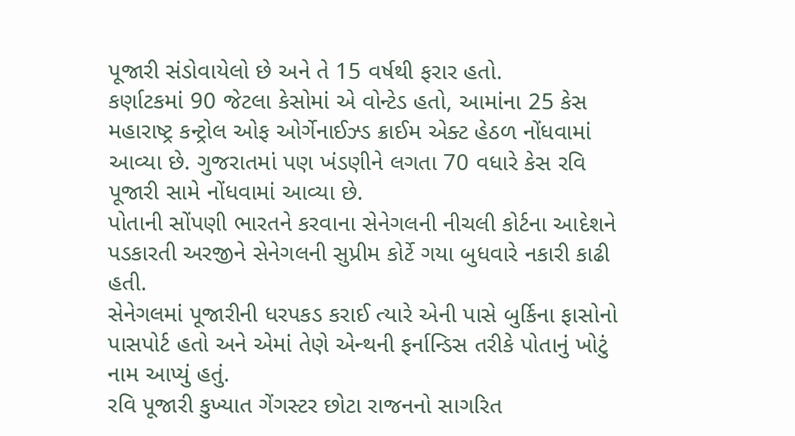પૂજારી સંડોવાયેલો છે અને તે 15 વર્ષથી ફરાર હતો.
કર્ણાટકમાં 90 જેટલા કેસોમાં એ વોન્ટેડ હતો, આમાંના 25 કેસ મહારાષ્ટ્ર કન્ટ્રોલ ઓફ ઓર્ગેનાઈઝ્ડ ક્રાઈમ એક્ટ હેઠળ નોંધવામાં આવ્યા છે. ગુજરાતમાં પણ ખંડણીને લગતા 70 વધારે કેસ રવિ પૂજારી સામે નોંધવામાં આવ્યા છે.
પોતાની સોંપણી ભારતને કરવાના સેનેગલની નીચલી કોર્ટના આદેશને પડકારતી અરજીને સેનેગલની સુપ્રીમ કોર્ટે ગયા બુધવારે નકારી કાઢી હતી.
સેનેગલમાં પૂજારીની ધરપકડ કરાઈ ત્યારે એની પાસે બુર્કિના ફાસોનો પાસપોર્ટ હતો અને એમાં તેણે એન્થની ફર્નાન્ડિસ તરીકે પોતાનું ખોટું નામ આપ્યું હતું.
રવિ પૂજારી કુખ્યાત ગેંગસ્ટર છોટા રાજનનો સાગરિત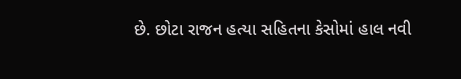છે. છોટા રાજન હત્યા સહિતના કેસોમાં હાલ નવી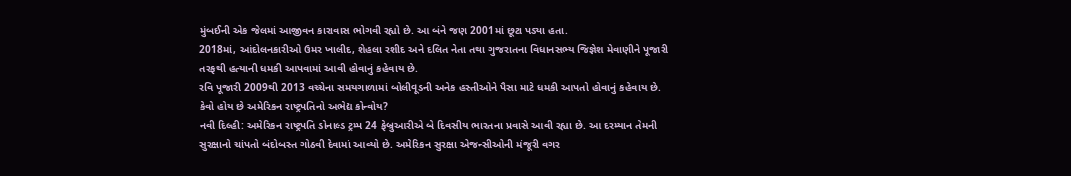મુંબઈની એક જેલમાં આજીવન કારાવાસ ભોગવી રહ્યો છે. આ બંને જણ 2001માં છૂટા પડ્યા હતા.
2018માં, આંદોલનકારીઓ ઉમર ખાલીદ, શેહલા રશીદ અને દલિત નેતા તથા ગુજરાતના વિધાનસભ્ય જિજ્ઞેશ મેવાણીને પૂજારી તરફથી હત્યાની ધમકી આપવામાં આવી હોવાનું કહેવાય છે.
રવિ પૂજારી 2009થી 2013 વચ્ચેના સમયગાળામાં બોલીવૂડની અનેક હસ્તીઓને પૈસા માટે ધમકી આપતો હોવાનું કહેવાય છે.
કેવો હોય છે અમેરિકન રાષ્ટ્રપતિનો અભેદ્ય કોન્વોય?
નવી દિલ્હી: અમેરિકન રાષ્ટ્રપતિ ડોનાલ્ડ ટ્રમ્પ 24 ફેબ્રુઆરીએ બે દિવસીય ભારતના પ્રવાસે આવી રહ્યા છે. આ દરમ્યાન તેમની સુરક્ષાનો ચાંપતો બંદોબસ્ત ગોઠવી દેવામાં આવ્યો છે. અમેરિકન સુરક્ષા એજન્સીઓની મંજૂરી વગર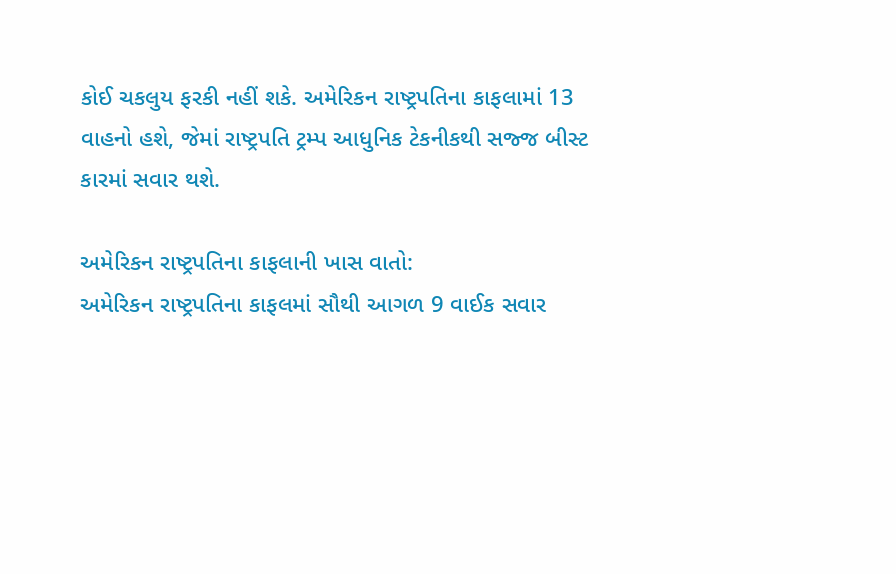કોઈ ચકલુય ફરકી નહીં શકે. અમેરિકન રાષ્ટ્રપતિના કાફલામાં 13 વાહનો હશે, જેમાં રાષ્ટ્રપતિ ટ્રમ્પ આધુનિક ટેકનીકથી સજ્જ બીસ્ટ કારમાં સવાર થશે.

અમેરિકન રાષ્ટ્રપતિના કાફલાની ખાસ વાતો:
અમેરિકન રાષ્ટ્રપતિના કાફલમાં સૌથી આગળ 9 વાઈક સવાર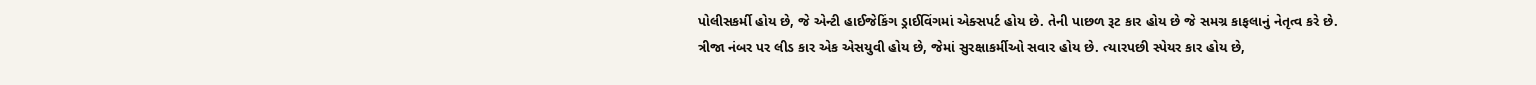પોલીસકર્મી હોય છે, જે એન્ટી હાઈજેકિંગ ડ્રાઈવિંગમાં એક્સપર્ટ હોય છે. તેની પાછળ રૂટ કાર હોય છે જે સમગ્ર કાફલાનું નેતૃત્વ કરે છે.
ત્રીજા નંબર પર લીડ કાર એક એસયુવી હોય છે, જેમાં સુરક્ષાકર્મીઓ સવાર હોય છે. ત્યારપછી સ્પેયર કાર હોય છે,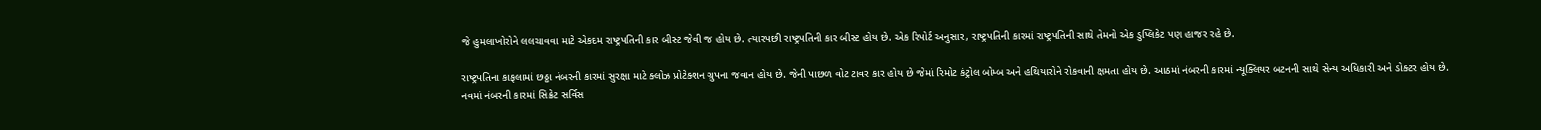જે હુમલાખોરોને લલચાવવા માટે એકદમ રાષ્ટ્રપતિની કાર બીસ્ટ જેવી જ હોય છે. ત્યારપછી રાષ્ટ્રપતિની કાર બીસ્ટ હોય છે. એક રિપોર્ટ અનુસાર, રાષ્ટ્રપતિની કારમાં રાષ્ટ્રપતિની સાથે તેમનો એક ડુપ્લિકેટ પણ હાજર રહે છે.

રાષ્ટ્રપતિના કાફલામાં છઠ્ઠા નંબરની કારમાં સુરક્ષા માટે ક્લોઝ પ્રોટેક્શન ગ્રુપના જવાન હોય છે. જેની પાછળ વોટ ટાવર કાર હોય છે જેમાં રિમોટ કંટ્રોલ બોમ્બ અને હથિયારોને રોકવાની ક્ષમતા હોય છે. આઠમાં નંબરની કારમાં ન્યૂક્લિયર બટનની સાથે સેન્ય અધિકારી અને ડોક્ટર હોય છે.
નવમાં નંબરની કારમાં સિક્રેટ સર્વિસ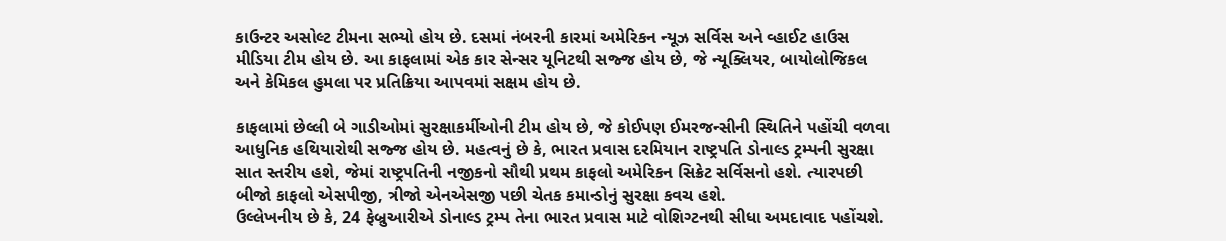કાઉન્ટર અસોલ્ટ ટીમના સભ્યો હોય છે. દસમાં નંબરની કારમાં અમેરિકન ન્યૂઝ સર્વિસ અને વ્હાઈટ હાઉસ મીડિયા ટીમ હોય છે. આ કાફલામાં એક કાર સેન્સર યૂનિટથી સજ્જ હોય છે, જે ન્યૂક્લિયર, બાયોલોજિકલ અને કેમિકલ હુમલા પર પ્રતિક્રિયા આપવમાં સક્ષમ હોય છે.

કાફલામાં છેલ્લી બે ગાડીઓમાં સુરક્ષાકર્મીઓની ટીમ હોય છે, જે કોઈપણ ઈમરજન્સીની સ્થિતિને પહોંચી વળવા આધુનિક હથિયારોથી સજ્જ હોય છે. મહત્વનું છે કે, ભારત પ્રવાસ દરમિયાન રાષ્ટ્રપતિ ડોનાલ્ડ ટ્રમ્પની સુરક્ષા સાત સ્તરીય હશે, જેમાં રાષ્ટ્રપતિની નજીકનો સૌથી પ્રથમ કાફલો અમેરિકન સિક્રેટ સર્વિસનો હશે. ત્યારપછી બીજો કાફલો એસપીજી, ત્રીજો એનએસજી પછી ચેતક કમાન્ડોનું સુરક્ષા કવચ હશે.
ઉલ્લેખનીય છે કે, 24 ફેબ્રુઆરીએ ડોનાલ્ડ ટ્રમ્પ તેના ભારત પ્રવાસ માટે વોશિગ્ટનથી સીધા અમદાવાદ પહોંચશે.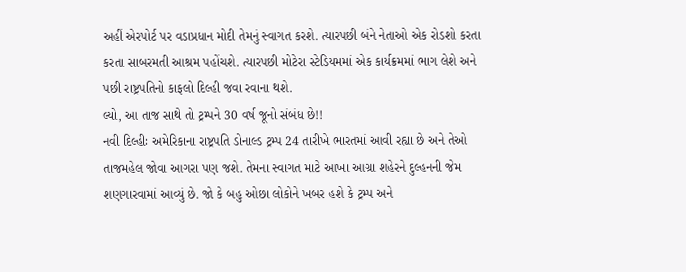અહીં એરપોર્ટ પર વડાપ્રધાન મોદી તેમનું સ્વાગત કરશે. ત્યારપછી બંને નેતાઓ એક રોડશો કરતા કરતા સાબરમતી આશ્રમ પહોંચશે. ત્યારપછી મોટેરા સ્ટેડિયમમાં એક કાર્યક્રમમાં ભાગ લેશે અને પછી રાષ્ટ્રપતિનો કાફલો દિલ્હી જવા રવાના થશે.
લ્યો, આ તાજ સાથે તો ટ્રમ્પને 30 વર્ષ જૂનો સંબંધ છે!!
નવી દિલ્હીઃ અમેરિકાના રાષ્ટ્રપતિ ડોનાલ્ડ ટ્રમ્પ 24 તારીખે ભારતમાં આવી રહ્યા છે અને તેઓ તાજમહેલ જોવા આગરા પણ જશે. તેમના સ્વાગત માટે આખા આગ્રા શહેરને દુલ્હનની જેમ શણગારવામાં આવ્યું છે. જો કે બહુ ઓછા લોકોને ખબર હશે કે ટ્રમ્પ અને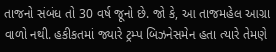તાજનો સંબંધ તો 30 વર્ષ જૂનો છે. જો કે, આ તાજમહેલ આગ્રા વાળો નથી. હકીકતમાં જ્યારે ટ્રમ્પ બિઝનેસમેન હતા ત્યારે તેમણે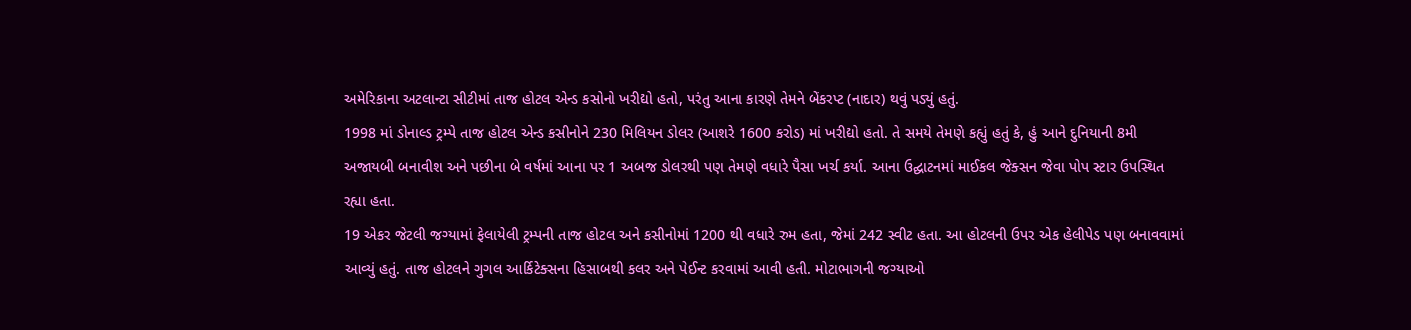અમેરિકાના અટલાન્ટા સીટીમાં તાજ હોટલ એન્ડ કસોનો ખરીદ્યો હતો, પરંતુ આના કારણે તેમને બેંકરપ્ટ (નાદાર) થવું પડ્યું હતું.
1998 માં ડોનાલ્ડ ટ્રમ્પે તાજ હોટલ એન્ડ કસીનોને 230 મિલિયન ડોલર (આશરે 1600 કરોડ) માં ખરીદ્યો હતો. તે સમયે તેમણે કહ્યું હતું કે, હું આને દુનિયાની 8મી અજાયબી બનાવીશ અને પછીના બે વર્ષમાં આના પર 1 અબજ ડોલરથી પણ તેમણે વધારે પૈસા ખર્ચ કર્યા. આના ઉદ્ઘાટનમાં માઈકલ જેક્સન જેવા પોપ સ્ટાર ઉપસ્થિત રહ્યા હતા.
19 એકર જેટલી જગ્યામાં ફેલાયેલી ટ્રમ્પની તાજ હોટલ અને કસીનોમાં 1200 થી વધારે રુમ હતા, જેમાં 242 સ્વીટ હતા. આ હોટલની ઉપર એક હેલીપેડ પણ બનાવવામાં આવ્યું હતું. તાજ હોટલને ગુગલ આર્કિટેક્સના હિસાબથી કલર અને પેઈન્ટ કરવામાં આવી હતી. મોટાભાગની જગ્યાઓ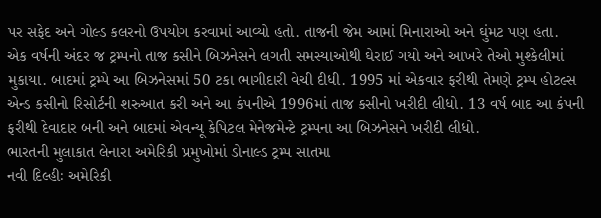પર સફેદ અને ગોલ્ડ કલરનો ઉપયોગ કરવામાં આવ્યો હતો. તાજની જેમ આમાં મિનારાઓ અને ઘુંમટ પણ હતા.
એક વર્ષની અંદર જ ટ્રમ્પનો તાજ કસીને બિઝનેસને લગતી સમસ્યાઓથી ઘેરાઈ ગયો અને આખરે તેઓ મુશ્કેલીમાં મુકાયા. બાદમાં ટ્રમ્પે આ બિઝનેસમાં 50 ટકા ભાગીદારી વેચી દીધી. 1995 માં એકવાર ફરીથી તેમણે ટ્રમ્પ હોટલ્સ એન્ડ કસીનો રિસોર્ટની શરુઆત કરી અને આ કંપનીએ 1996માં તાજ કસીનો ખરીદી લીધો. 13 વર્ષ બાદ આ કંપની ફરીથી દેવાદાર બની અને બાદમાં એવન્યૂ કેપિટલ મેનેજમેન્ટે ટ્રમ્પના આ બિઝનેસને ખરીદી લીધો.
ભારતની મુલાકાત લેનારા અમેરિકી પ્રમુખોમાં ડોનાલ્ડ ટ્રમ્પ સાતમા
નવી દિલ્હીઃ અમેરિકી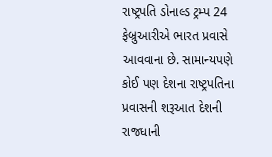રાષ્ટ્રપતિ ડોનાલ્ડ ટ્રમ્પ 24 ફેબ્રુઆરીએ ભારત પ્રવાસે આવવાના છે. સામાન્યપણે કોઈ પણ દેશના રાષ્ટ્રપતિના પ્રવાસની શરૂઆત દેશની રાજધાની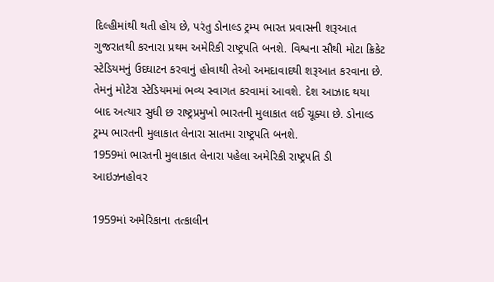દિલ્હીમાંથી થતી હોય છે, પરંતુ ડોનાલ્ડ ટ્રમ્પ ભારત પ્રવાસની શરૂઆત ગુજરાતથી કરનારા પ્રથમ અમેરિકી રાષ્ટ્રપતિ બનશે. વિશ્વના સૌથી મોટા ક્રિકેટ સ્ટેડિયમનું ઉદઘાટન કરવાનું હોવાથી તેઓ અમદાવાદથી શરૂઆત કરવાના છે. તેમનું મોટેરા સ્ટેડિયમમાં ભવ્ય સ્વાગત કરવામાં આવશે. દેશ આઝાદ થયા બાદ અત્યાર સુધી છ રાષ્ટ્રપ્રમુખો ભારતની મુલાકાત લઈ ચૂક્યા છે. ડોનાલ્ડ ટ્રમ્પ ભારતની મુલાકાત લેનારા સાતમા રાષ્ટ્રપતિ બનશે.
1959માં ભારતની મુલાકાત લેનારા પહેલા અમેરિકી રાષ્ટ્રપતિ ડી આઇઝનહોવર

1959માં અમેરિકાના તત્કાલીન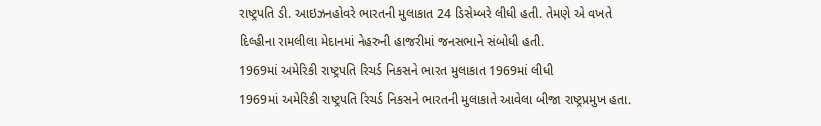રાષ્ટ્રપતિ ડી. આઇઝનહોવરે ભારતની મુલાકાત 24 ડિસેમ્બરે લીધી હતી. તેમણે એ વખતે દિલ્હીના રામલીલા મેદાનમાં નેહરુની હાજરીમાં જનસભાને સંબોધી હતી.
1969માં અમેરિકી રાષ્ટ્રપતિ રિચર્ડ નિકસને ભારત મુલાકાત 1969માં લીધી
1969માં અમેરિકી રાષ્ટ્રપતિ રિચર્ડ નિકસને ભારતની મુલાકાતે આવેલા બીજા રાષ્ટ્રપ્રમુખ હતા.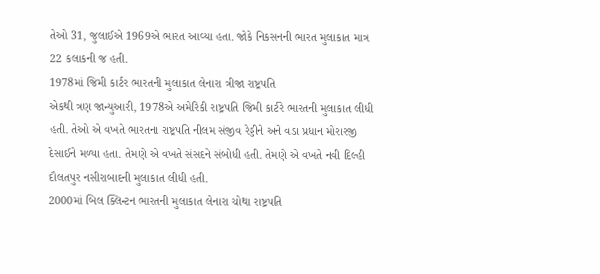તેઓ 31, જુલાઈએ 1969એ ભારત આવ્યા હતા. જોકે નિકસનની ભારત મુલાકાત માત્ર 22 કલાકની જ હતી.
1978માં જિમી કાર્ટર ભારતની મુલાકાત લેનારા ત્રીજા રાષ્ટ્રપતિ
એકથી ત્રણ જાન્યુઆરી, 1978એ અમેરિકી રાષ્ટ્રપતિ જિમી કાર્ટરે ભારતની મુલાકાત લીધી હતી. તેઓ એ વખતે ભારતના રાષ્ટ્રપતિ નીલમ સંજીવ રેડ્ડીને અને વડા પ્રધાન મોરારજી દેસાઈને મળ્યા હતા. તેમણે એ વખતે સંસદને સંબોધી હતી. તેમણે એ વખતે નવી દિલ્હી દૌલતપુર નસીરાબાદની મુલાકાત લીધી હતી.
2000માં બિલ ક્લિન્ટન ભારતની મુલાકાત લેનારા ચોથા રાષ્ટ્રપતિ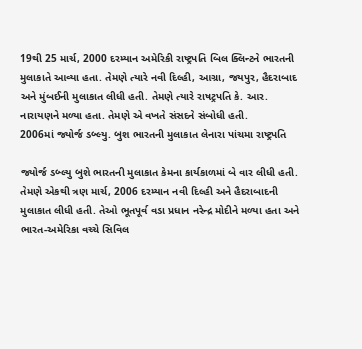19થી 25 માર્ચ, 2000 દરમ્યાન અમેરિકી રાષ્ટ્રપતિ બિલ ક્લિન્ટને ભારતની મુલાકાતે આવ્યા હતા. તેમણે ત્યારે નવી દિલ્હી, આગ્રા, જયપુર, હૈદરાબાદ અને મુંબઈની મુલાકાત લીધી હતી. તેમણે ત્યારે રાષટ્રપતિ કે. આર. નારાયણને મળ્યા હતા. તેમણે એ વખતે સંસદને સંબોધી હતી.
2006માં જ્યોર્જ ડબ્લ્યુ. બુશ ભારતની મુલાકાત લેનારા પાંચમા રાષ્ટ્રપતિ

જ્યોર્જ ડબ્લ્યુ બુશે ભારતની મુલાકાત કેમના કાર્યકાળમાં બે વાર લીધી હતી. તેમણે એકથી ત્રણ માર્ચ, 2006 દરમ્યાન નવી દિલ્હી અને હૈદરાબાદની મુલાકાત લીધી હતી. તેઓ ભૂતપૂર્વ વડા પ્રધાન નરેન્દ્ર મોદીને મળ્યા હતા અને ભારત-અમેરિકા વચ્ચે સિવિલ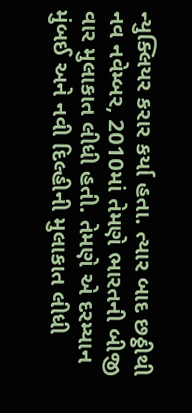ન્યુક્લિયર કરાર કર્યા હતા. ત્યાર બાદ છઠ્ઠીથી નવ નવેમ્બર, 2010માં તેમણે ભારતની બીજી વાર મુલાકાત લીધી હતી. તેમણે એ દરમ્યાન મુંબઈ અને નવી દિલ્હીની મુલાકાત લીધી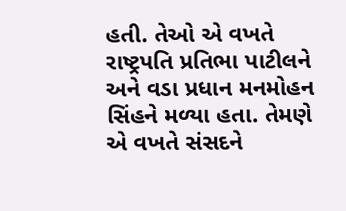હતી. તેઓ એ વખતે રાષ્ટ્રપતિ પ્રતિભા પાટીલને અને વડા પ્રધાન મનમોહન સિંહને મળ્યા હતા. તેમણે એ વખતે સંસદને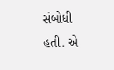સંબોધી હતી. એ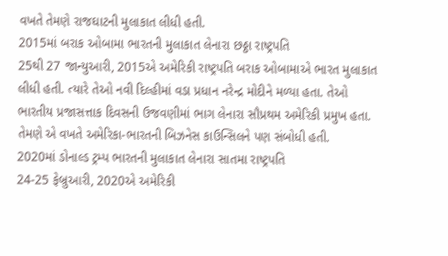વખતે તેમણે રાજઘાટની મુલાકાત લીધી હતી.
2015માં બરાક ઓબામા ભારતની મુલાકાત લેનારા છઠ્ઠા રાષ્ટ્રપતિ
25થી 27 જાન્યુઆરી, 2015એ અમેરિકી રાષ્ટ્રપતિ બરાક ઓબામાએ ભારત મુલાકાત લીધી હતી. ત્યારે તેઓ નવી દિલ્હીમાં વડા પ્રધાન નરેન્દ્ર મોદીને મળ્યા હતા. તેઓ ભારતીય પ્રજાસત્તાક દિવસની ઉજવણીમાં ભાગ લેનારા સૌપ્રથમ અમેરિકી પ્રમુખ હતા. તેમણે એ વખતે અમેરિકા-ભારતની બિઝનેસ કાઉન્સિલને પણ સંબોધી હતી.
2020માં ડોનાલ્ડ ટ્રમ્પ ભારતની મુલાકાત લેનારા સાતમા રાષ્ટ્રપતિ
24-25 ફેબ્રુઆરી, 2020એ અમેરિકી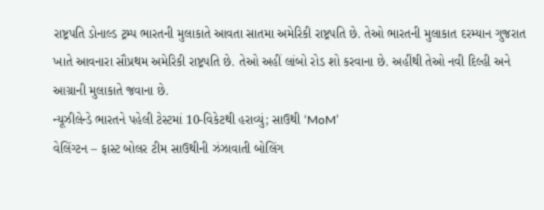રાષ્ટ્રપતિ ડોનાલ્ડ ટ્રમ્પ ભારતની મુલાકાતે આવતા સાતમા અમેરિકી રાષ્ટ્રપતિ છે. તેઓ ભારતની મુલાકાત દરમ્યાન ગુજરાત ખાતે આવનારા સૌપ્રથમ અમેરિકી રાષ્ટ્રપતિ છે. તેઓ અહીં લાંબો રોડ શો કરવાના છે. અહીંથી તેઓ નવી દિલ્હી અને આગ્રાની મુલાકાતે જવાના છે.
ન્યૂઝીલેન્ડે ભારતને પહેલી ટેસ્ટમાં 10-વિકેટથી હરાવ્યું; સાઉથી ‘MoM’
વેલિંગ્ટન – ફાસ્ટ બોલર ટીમ સાઉથીની ઝંઝાવાતી બોલિંગ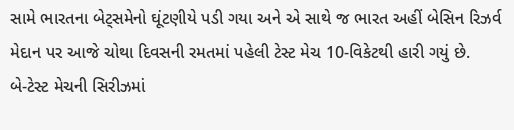સામે ભારતના બેટ્સમેનો ઘૂંટણીયે પડી ગયા અને એ સાથે જ ભારત અહીં બેસિન રિઝર્વ મેદાન પર આજે ચોથા દિવસની રમતમાં પહેલી ટેસ્ટ મેચ 10-વિકેટથી હારી ગયું છે.
બે-ટેસ્ટ મેચની સિરીઝમાં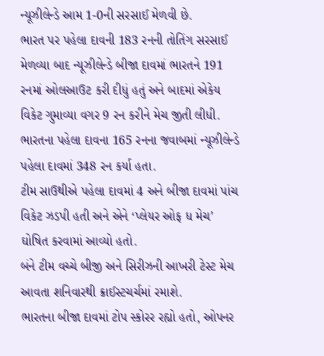ન્યૂઝીલેન્ડે આમ 1-0ની સરસાઈ મેળવી છે.
ભારત પર પહેલા દાવની 183 રનની તોતિંગ સરસાઈ મેળવ્યા બાદ ન્યૂઝીલેન્ડે બીજા દાવમાં ભારતને 191 રનમાં ઓલઆઉટ કરી દીધું હતું અને બાદમાં એકેય વિકેટ ગુમાવ્યા વગર 9 રન કરીને મેચ જીતી લીધી.
ભારતના પહેલા દાવના 165 રનના જવાબમાં ન્યૂઝીલેન્ડે પહેલા દાવમાં 348 રન કર્યા હતા.
ટીમ સાઉથીએ પહેલા દાવમાં 4 અને બીજા દાવમાં પાંચ વિકેટ ઝડપી હતી અને એને ‘પ્લેયર ઓફ ધ મેચ’ ઘોષિત કરવામાં આવ્યો હતો.
બંને ટીમ વચ્ચે બીજી અને સિરીઝની આખરી ટેસ્ટ મેચ આવતા શનિવારથી ક્રાઈસ્ટચર્ચમાં રમાશે.
ભારતના બીજા દાવમાં ટોપ સ્કોરર રહ્યો હતો, ઓપનર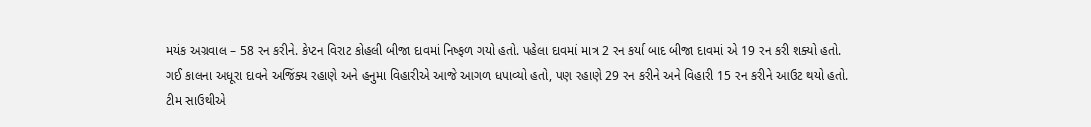મયંક અગ્રવાલ – 58 રન કરીને. કેપ્ટન વિરાટ કોહલી બીજા દાવમાં નિષ્ફળ ગયો હતો. પહેલા દાવમાં માત્ર 2 રન કર્યા બાદ બીજા દાવમાં એ 19 રન કરી શક્યો હતો.
ગઈ કાલના અધૂરા દાવને અજિંક્ય રહાણે અને હનુમા વિહારીએ આજે આગળ ધપાવ્યો હતો, પણ રહાણે 29 રન કરીને અને વિહારી 15 રન કરીને આઉટ થયો હતો.
ટીમ સાઉથીએ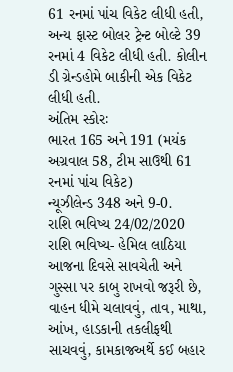61 રનમાં પાંચ વિકેટ લીધી હતી, અન્ય ફાસ્ટ બોલર ટ્રેન્ટ બોલ્ટે 39 રનમાં 4 વિકેટ લીધી હતી. કોલીન ડી ગ્રેન્ડહોમે બાકીની એક વિકેટ લીધી હતી.
અંતિમ સ્કોરઃ
ભારત 165 અને 191 (મયંક અગ્રવાલ 58, ટીમ સાઉથી 61 રનમાં પાંચ વિકેટ)
ન્યૂઝીલેન્ડ 348 અને 9-0.
રાશિ ભવિષ્ય 24/02/2020
રાશિ ભવિષ્ય- હેમિલ લાઠિયા
આજના દિવસે સાવચેતી અને ગુસ્સા પર કાબુ રાખવો જરૂરી છે, વાહન ધીમે ચલાવવું, તાવ, માથા, આંખ, હાડકાની તકલીફથી સાચવવું, કામકાજઅર્થે કઈ બહાર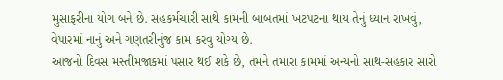મુસાફરીના યોગ બને છે. સહકર્મચારી સાથે કામની બાબતમાં ખટપટના થાય તેનું ધ્યાન રાખવું, વેપારમાં નાનું અને ગણતરીનુંજ કામ કરવુ યોગ્ય છે.
આજનો દિવસ મસ્તીમજાકમાં પસાર થઈ શકે છે, તમને તમારા કામમાં અન્યનો સાથ-સહકાર સારો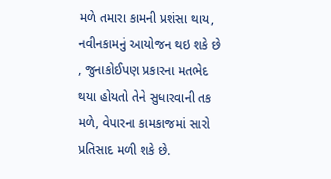મળે તમારા કામની પ્રશંસા થાય, નવીનકામનું આયોજન થઇ શકે છે , જુનાકોઈપણ પ્રકારના મતભેદ થયા હોયતો તેને સુધારવાની તક મળે, વેપારના કામકાજમાં સારો પ્રતિસાદ મળી શકે છે.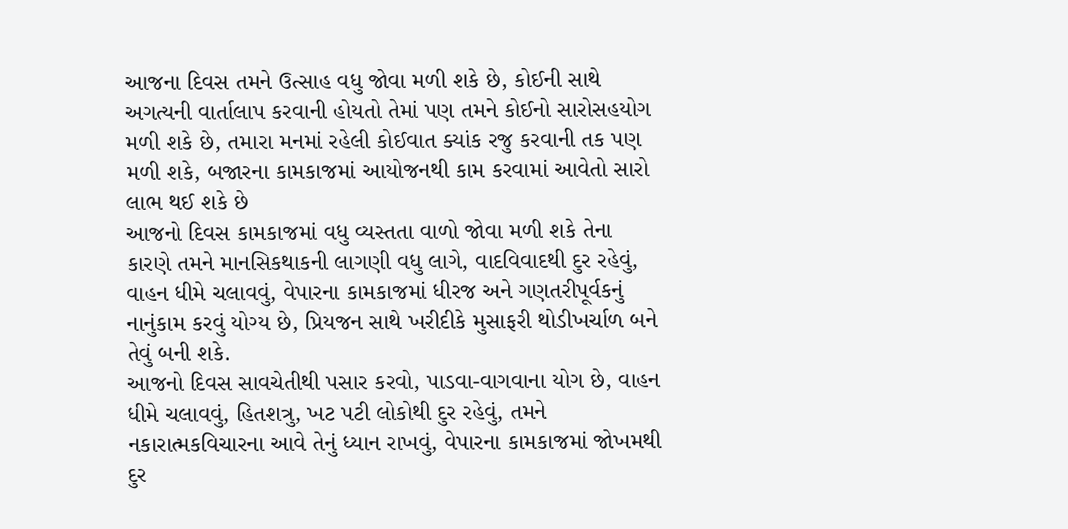આજના દિવસ તમને ઉત્સાહ વધુ જોવા મળી શકે છે, કોઈની સાથે અગત્યની વાર્તાલાપ કરવાની હોયતો તેમાં પણ તમને કોઈનો સારોસહયોગ મળી શકે છે, તમારા મનમાં રહેલી કોઈવાત ક્યાંક રજુ કરવાની તક પણ મળી શકે, બજારના કામકાજમાં આયોજનથી કામ કરવામાં આવેતો સારો લાભ થઈ શકે છે
આજનો દિવસ કામકાજમાં વધુ વ્યસ્તતા વાળો જોવા મળી શકે તેના કારણે તમને માનસિકથાકની લાગણી વધુ લાગે, વાદવિવાદથી દુર રહેવું, વાહન ધીમે ચલાવવું, વેપારના કામકાજમાં ધીરજ અને ગણતરીપૂર્વકનું નાનુંકામ કરવું યોગ્ય છે, પ્રિયજન સાથે ખરીદીકે મુસાફરી થોડીખર્ચાળ બને તેવું બની શકે.
આજનો દિવસ સાવચેતીથી પસાર કરવો, પાડવા-વાગવાના યોગ છે, વાહન ધીમે ચલાવવું, હિતશત્રુ, ખટ પટી લોકોથી દુર રહેવું, તમને નકારાત્મકવિચારના આવે તેનું ધ્યાન રાખવું, વેપારના કામકાજમાં જોખમથી દુર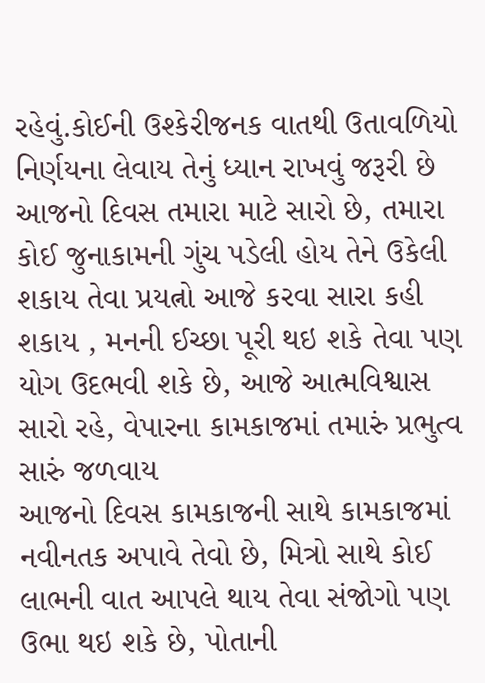રહેવું.કોઈની ઉશ્કેરીજનક વાતથી ઉતાવળિયો નિર્ણયના લેવાય તેનું ધ્યાન રાખવું જરૂરી છે
આજનો દિવસ તમારા માટે સારો છે, તમારા કોઈ જુનાકામની ગુંચ પડેલી હોય તેને ઉકેલી શકાય તેવા પ્રયત્નો આજે કરવા સારા કહી શકાય , મનની ઈચ્છા પૂરી થઇ શકે તેવા પણ યોગ ઉદભવી શકે છે, આજે આત્મવિશ્વાસ સારો રહે, વેપારના કામકાજમાં તમારું પ્રભુત્વ સારું જળવાય
આજનો દિવસ કામકાજની સાથે કામકાજમાં નવીનતક અપાવે તેવો છે, મિત્રો સાથે કોઈ લાભની વાત આપલે થાય તેવા સંજોગો પણ ઉભા થઇ શકે છે, પોતાની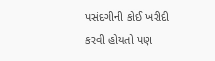પસંદગીની કોઈ ખરીદી કરવી હોયતો પણ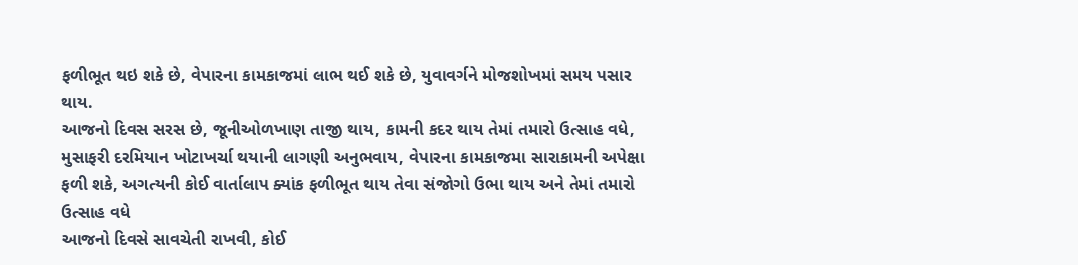ફળીભૂત થઇ શકે છે, વેપારના કામકાજમાં લાભ થઈ શકે છે, યુવાવર્ગને મોજશોખમાં સમય પસાર થાય.
આજનો દિવસ સરસ છે, જૂનીઓળખાણ તાજી થાય, કામની કદર થાય તેમાં તમારો ઉત્સાહ વધે, મુસાફરી દરમિયાન ખોટાખર્ચા થયાની લાગણી અનુભવાય, વેપારના કામકાજમા સારાકામની અપેક્ષા ફળી શકે, અગત્યની કોઈ વાર્તાલાપ ક્યાંક ફળીભૂત થાય તેવા સંજોગો ઉભા થાય અને તેમાં તમારો ઉત્સાહ વધે
આજનો દિવસે સાવચેતી રાખવી, કોઈ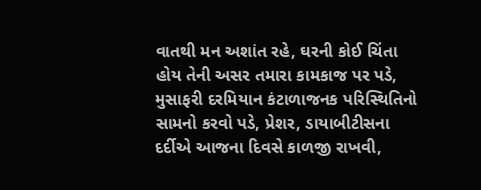વાતથી મન અશાંત રહે, ઘરની કોઈ ચિંતા હોય તેની અસર તમારા કામકાજ પર પડે, મુસાફરી દરમિયાન કંટાળાજનક પરિસ્થિતિનો સામનો કરવો પડે, પ્રેશર, ડાયાબીટીસના દર્દીએ આજના દિવસે કાળજી રાખવી,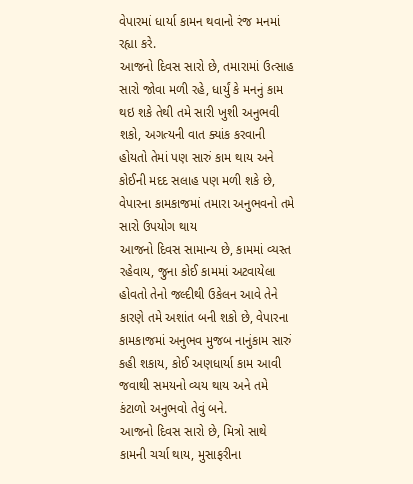વેપારમાં ધાર્યા કામન થવાનો રંજ મનમાં રહ્યા કરે.
આજનો દિવસ સારો છે, તમારામાં ઉત્સાહ સારો જોવા મળી રહે, ધાર્યું કે મનનું કામ થઇ શકે તેથી તમે સારી ખુશી અનુભવી શકો, અગત્યની વાત ક્યાંક કરવાની હોયતો તેમાં પણ સારું કામ થાય અને કોઈની મદદ સલાહ પણ મળી શકે છે, વેપારના કામકાજમાં તમારા અનુભવનો તમે સારો ઉપયોગ થાય
આજનો દિવસ સામાન્ય છે, કામમાં વ્યસ્ત રહેવાય, જુના કોઈ કામમાં અટવાયેલા હોવતો તેનો જલ્દીથી ઉકેલન આવે તેને કારણે તમે અશાંત બની શકો છે, વેપારના કામકાજમાં અનુભવ મુજબ નાનુંકામ સારું કહી શકાય, કોઈ અણધાર્યા કામ આવી જવાથી સમયનો વ્યય થાય અને તમે કંટાળો અનુભવો તેવું બને.
આજનો દિવસ સારો છે, મિત્રો સાથે કામની ચર્ચા થાય, મુસાફરીના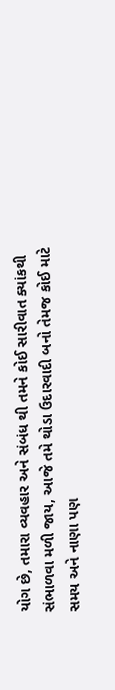યોગ છે, તમારા વ્યવહાર અને સંબંધ થી તમને કોઈ સારીવાત ક્યાંકથી સંભાળવા મળી જાય, આજે તમે થોડા ઉદારવાદી બનો તેમજ કોઈ માટે સમય અને નાણા પણ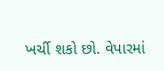ખર્ચી શકો છો. વેપારમાં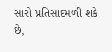સારો પ્રતિસાદમળી શકે છે,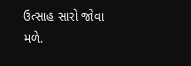ઉત્સાહ સારો જોવા મળે.